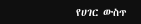የሀገር ውስጥ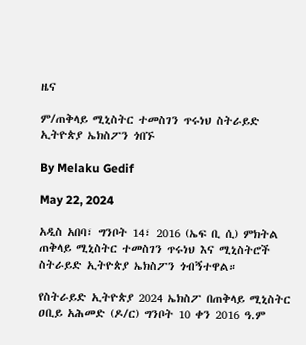ዜና

ም/ጠቅላይ ሚኒስትር ተመስገን ጥሩነህ ስትራይድ ኢትዮጵያ ኤክስፖን ጎበኙ

By Melaku Gedif

May 22, 2024

አዲስ አበባ፣ ግንቦት 14፣ 2016 (ኤፍ ቢ ሲ) ምክትል ጠቅላይ ሚኒስትር ተመስገን ጥሩነህ እና ሚኒስትሮች ስትራይድ ኢትዮጵያ ኤክስፖን ጎብኝተዋል።

የስትራይድ ኢትዮጵያ 2024 ኤክስፖ በጠቅላይ ሚኒስትር ዐቢይ አሕመድ (ዶ/ር) ግንቦት 10 ቀን 2016 ዓ.ም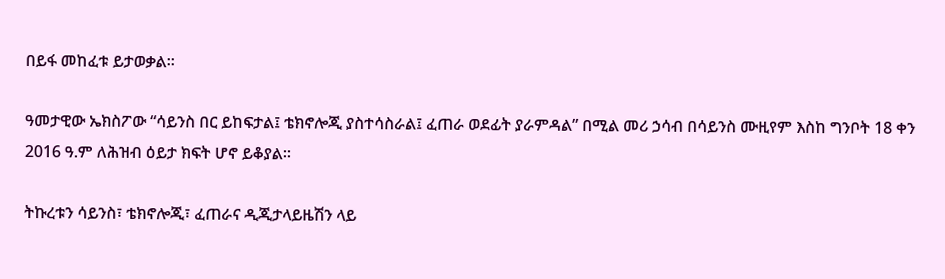በይፋ መከፈቱ ይታወቃል።

ዓመታዊው ኤክስፖው “ሳይንስ በር ይከፍታል፤ ቴክኖሎጂ ያስተሳስራል፤ ፈጠራ ወደፊት ያራምዳል” በሚል መሪ ኃሳብ በሳይንስ ሙዚየም እስከ ግንቦት 18 ቀን 2016 ዓ.ም ለሕዝብ ዕይታ ክፍት ሆኖ ይቆያል።

ትኩረቱን ሳይንስ፣ ቴክኖሎጂ፣ ፈጠራና ዲጂታላይዜሽን ላይ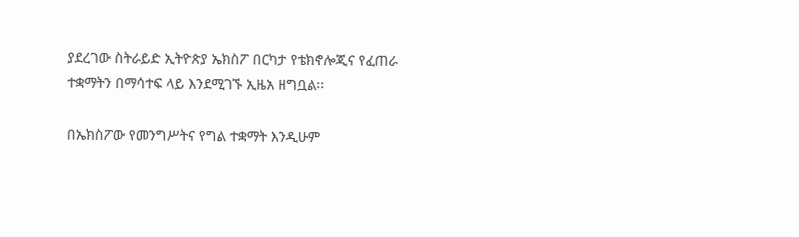ያደረገው ስትራይድ ኢትዮጵያ ኤክስፖ በርካታ የቴክኖሎጂና የፈጠራ ተቋማትን በማሳተፍ ላይ እንደሚገኙ ኢዜአ ዘግቧል፡፡

በኤክስፖው የመንግሥትና የግል ተቋማት እንዲሁም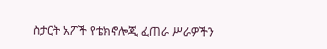ስታርት አፖች የቴክኖሎጂ ፈጠራ ሥራዎችን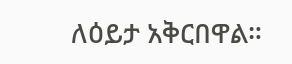ለዕይታ አቅርበዋል።